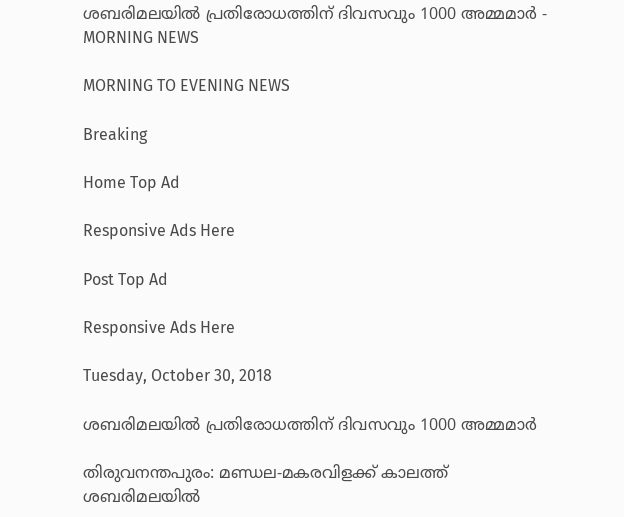ശബരിമലയിൽ പ്രതിരോധത്തിന് ദിവസവും 1000 അമ്മമാർ - MORNING NEWS

MORNING TO EVENING NEWS

Breaking

Home Top Ad

Responsive Ads Here

Post Top Ad

Responsive Ads Here

Tuesday, October 30, 2018

ശബരിമലയിൽ പ്രതിരോധത്തിന് ദിവസവും 1000 അമ്മമാർ

തിരുവനന്തപുരം: മണ്ഡല-മകരവിളക്ക് കാലത്ത് ശബരിമലയിൽ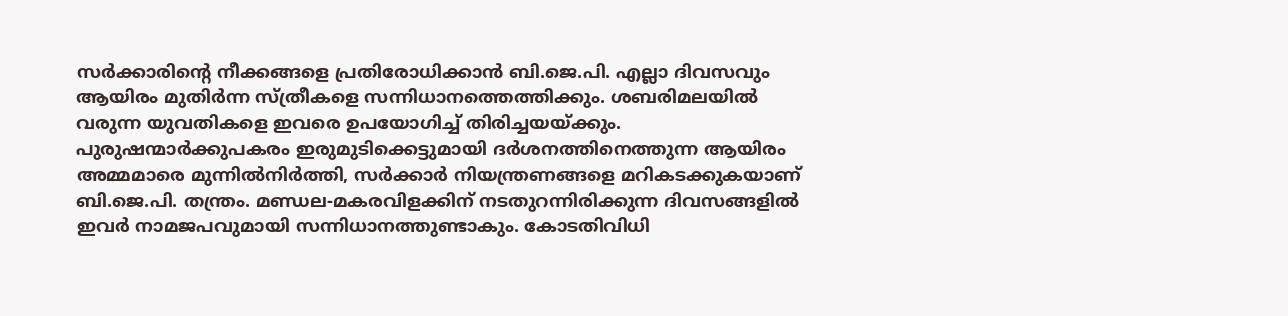സർക്കാരിന്റെ നീക്കങ്ങളെ പ്രതിരോധിക്കാൻ ബി.ജെ.പി. എല്ലാ ദിവസവും ആയിരം മുതിർന്ന സ്ത്രീകളെ സന്നിധാനത്തെത്തിക്കും. ശബരിമലയിൽ വരുന്ന യുവതികളെ ഇവരെ ഉപയോഗിച്ച് തിരിച്ചയയ്ക്കും. പുരുഷന്മാർക്കുപകരം ഇരുമുടിക്കെട്ടുമായി ദർശനത്തിനെത്തുന്ന ആയിരം അമ്മമാരെ മുന്നിൽനിർത്തി, സർക്കാർ നിയന്ത്രണങ്ങളെ മറികടക്കുകയാണ് ബി.ജെ.പി. തന്ത്രം. മണ്ഡല-മകരവിളക്കിന് നടതുറന്നിരിക്കുന്ന ദിവസങ്ങളിൽ ഇവർ നാമജപവുമായി സന്നിധാനത്തുണ്ടാകും. കോടതിവിധി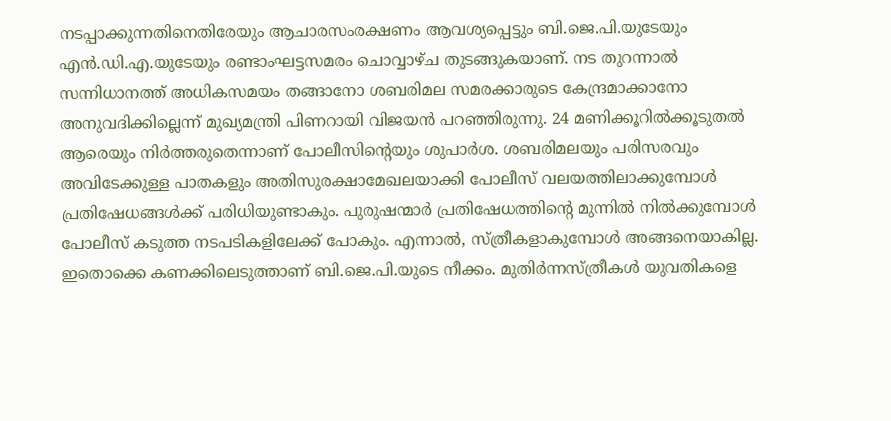നടപ്പാക്കുന്നതിനെതിരേയും ആചാരസംരക്ഷണം ആവശ്യപ്പെട്ടും ബി.ജെ.പി.യുടേയും എൻ.ഡി.എ.യുടേയും രണ്ടാംഘട്ടസമരം ചൊവ്വാഴ്ച തുടങ്ങുകയാണ്. നട തുറന്നാൽ സന്നിധാനത്ത് അധികസമയം തങ്ങാനോ ശബരിമല സമരക്കാരുടെ കേന്ദ്രമാക്കാനോ അനുവദിക്കില്ലെന്ന് മുഖ്യമന്ത്രി പിണറായി വിജയൻ പറഞ്ഞിരുന്നു. 24 മണിക്കൂറിൽക്കൂടുതൽ ആരെയും നിർത്തരുതെന്നാണ് പോലീസിന്റെയും ശുപാർശ. ശബരിമലയും പരിസരവും അവിടേക്കുള്ള പാതകളും അതിസുരക്ഷാമേഖലയാക്കി പോലീസ് വലയത്തിലാക്കുമ്പോൾ പ്രതിഷേധങ്ങൾക്ക് പരിധിയുണ്ടാകും. പുരുഷന്മാർ പ്രതിഷേധത്തിന്റെ മുന്നിൽ നിൽക്കുമ്പോൾ പോലീസ് കടുത്ത നടപടികളിലേക്ക് പോകും. എന്നാൽ, സ്ത്രീകളാകുമ്പോൾ അങ്ങനെയാകില്ല. ഇതൊക്കെ കണക്കിലെടുത്താണ് ബി.ജെ.പി.യുടെ നീക്കം. മുതിർന്നസ്ത്രീകൾ യുവതികളെ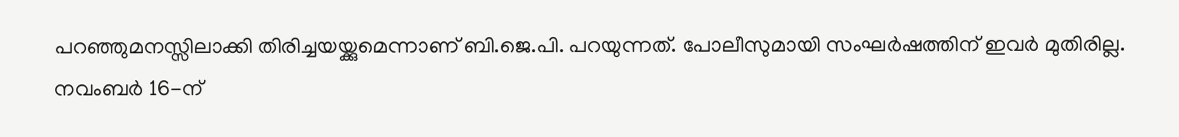പറഞ്ഞുമനസ്സിലാക്കി തിരിച്ചയയ്ക്കുമെന്നാണ് ബി.ജെ.പി. പറയുന്നത്. പോലീസുമായി സംഘർഷത്തിന് ഇവർ മുതിരില്ല. നവംബർ 16-ന്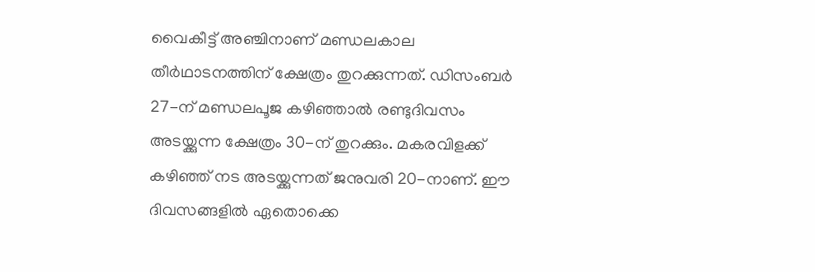വൈകീട്ട് അഞ്ചിനാണ് മണ്ഡലകാല തീർഥാടനത്തിന് ക്ഷേത്രം തുറക്കുന്നത്. ഡിസംബർ 27-ന് മണ്ഡലപൂജ കഴിഞ്ഞാൽ രണ്ടുദിവസം അടയ്ക്കുന്ന ക്ഷേത്രം 30-ന് തുറക്കും. മകരവിളക്ക് കഴിഞ്ഞ് നട അടയ്ക്കുന്നത് ജനുവരി 20-നാണ്. ഈ ദിവസങ്ങളിൽ ഏതൊക്കെ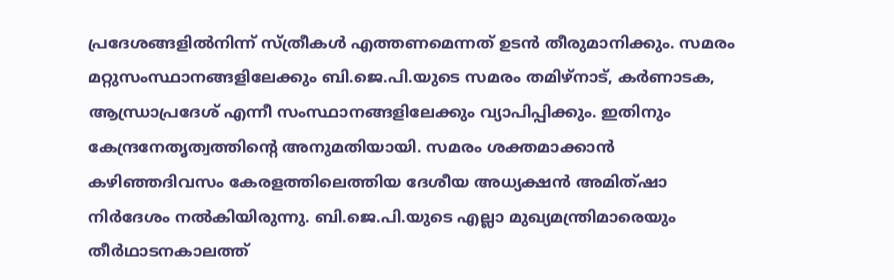പ്രദേശങ്ങളിൽനിന്ന് സ്ത്രീകൾ എത്തണമെന്നത് ഉടൻ തീരുമാനിക്കും. സമരം മറ്റുസംസ്ഥാനങ്ങളിലേക്കും ബി.ജെ.പി.യുടെ സമരം തമിഴ്നാട്, കർണാടക, ആന്ധ്രാപ്രദേശ് എന്നീ സംസ്ഥാനങ്ങളിലേക്കും വ്യാപിപ്പിക്കും. ഇതിനും കേന്ദ്രനേതൃത്വത്തിന്റെ അനുമതിയായി. സമരം ശക്തമാക്കാൻ കഴിഞ്ഞദിവസം കേരളത്തിലെത്തിയ ദേശീയ അധ്യക്ഷൻ അമിത്ഷാ നിർദേശം നൽകിയിരുന്നു. ബി.ജെ.പി.യുടെ എല്ലാ മുഖ്യമന്ത്രിമാരെയും തീർഥാടനകാലത്ത്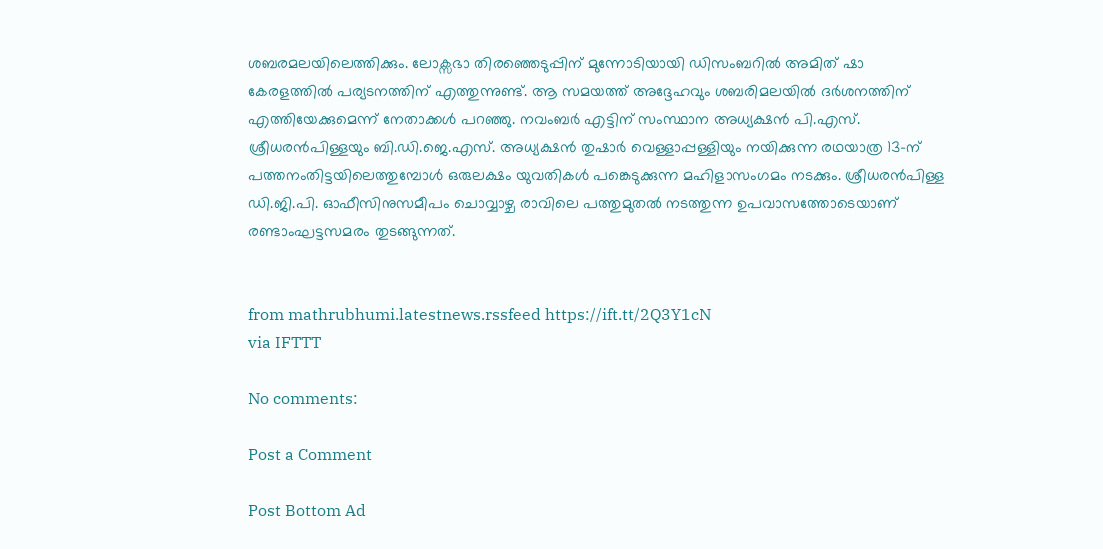ശബരമലയിലെത്തിക്കും. ലോക്സഭാ തിരഞ്ഞെടുപ്പിന് മുന്നോടിയായി ഡിസംബറിൽ അമിത് ഷാ കേരളത്തിൽ പര്യടനത്തിന് എത്തുന്നുണ്ട്. ആ സമയത്ത് അദ്ദേഹവും ശബരിമലയിൽ ദർശനത്തിന് എത്തിയേക്കുമെന്ന് നേതാക്കൾ പറഞ്ഞു. നവംബർ എട്ടിന് സംസ്ഥാന അധ്യക്ഷൻ പി.എസ്. ശ്രീധരൻപിള്ളയും ബി.ഡി.ജെ.എസ്. അധ്യക്ഷൻ തുഷാർ വെള്ളാപ്പള്ളിയും നയിക്കുന്ന രഥയാത്ര 13-ന് പത്തനംതിട്ടയിലെത്തുമ്പോൾ ഒരുലക്ഷം യുവതികൾ പങ്കെടുക്കുന്ന മഹിളാസംഗമം നടക്കും. ശ്രീധരൻപിള്ള ഡി.ജി.പി. ഓഫീസിനുസമീപം ചൊവ്വാഴ്ച രാവിലെ പത്തുമുതൽ നടത്തുന്ന ഉപവാസത്തോടെയാണ് രണ്ടാംഘട്ടസമരം തുടങ്ങുന്നത്.


from mathrubhumi.latestnews.rssfeed https://ift.tt/2Q3Y1cN
via IFTTT

No comments:

Post a Comment

Post Bottom Ad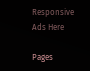Responsive Ads Here

Pages